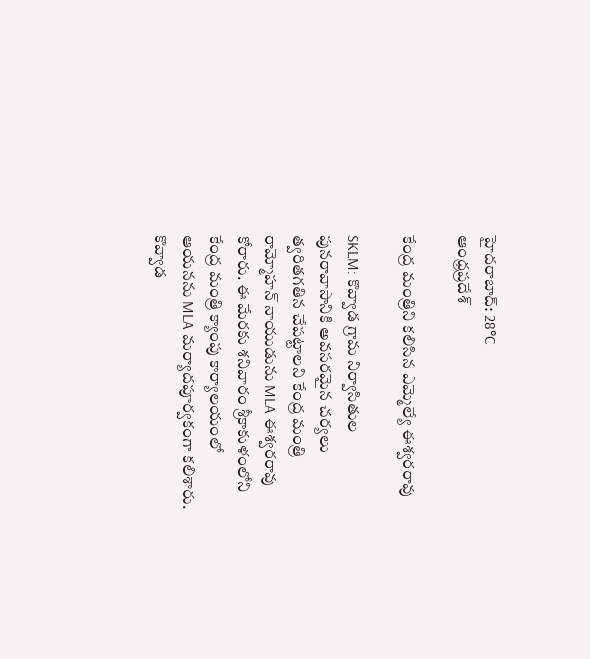హైదరాబాద్: 28°C
ఆంధ్రప్రదేశ్

కేంద్ర మంత్రిని కలిసిన ఎమ్మెల్యే ఈశ్వరరావు

SKLM: కొవ్వాడ గ్రామ నిర్వాసితుల పునరావాసానికి అవసరమైన చర్యలు త్వరితగతిన చేపట్టాలని కేంద్ర మంత్రి రామ్మోహన్ నాయుడును MLA ఈశ్వరరావు కోరారు. ఈ మేరకు శనివారం శ్రీకాకుళంలోని కేంద్ర మంత్రి క్యాంపు కార్యాలయంలో ఆయనను MLA మర్యాదపూర్వకంగా కలిశారు. కొవ్వాడ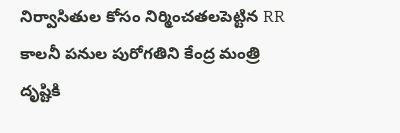నిర్వాసితుల కోసం నిర్మించతలపెట్టిన RR కాలనీ పనుల పురోగతిని కేంద్ర మంత్రి దృష్టికి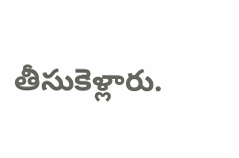తీసుకెళ్లారు.